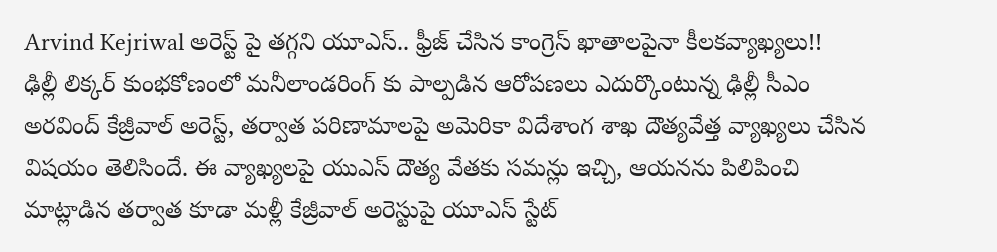Arvind Kejriwal అరెస్ట్ పై తగ్గని యూఎస్.. ఫ్రీజ్ చేసిన కాంగ్రెస్ ఖాతాలపైనా కీలకవ్యాఖ్యలు!!
ఢిల్లీ లిక్కర్ కుంభకోణంలో మనీలాండరింగ్ కు పాల్పడిన ఆరోపణలు ఎదుర్కొంటున్న ఢిల్లీ సీఎం అరవింద్ కేజ్రీవాల్ అరెస్ట్, తర్వాత పరిణామాలపై అమెరికా విదేశాంగ శాఖ దౌత్యవేత్త వ్యాఖ్యలు చేసిన విషయం తెలిసిందే. ఈ వ్యాఖ్యలపై యుఎస్ దౌత్య వేతకు సమన్లు ఇచ్చి, ఆయనను పిలిపించి మాట్లాడిన తర్వాత కూడా మళ్లీ కేజ్రీవాల్ అరెస్టుపై యూఎస్ స్టేట్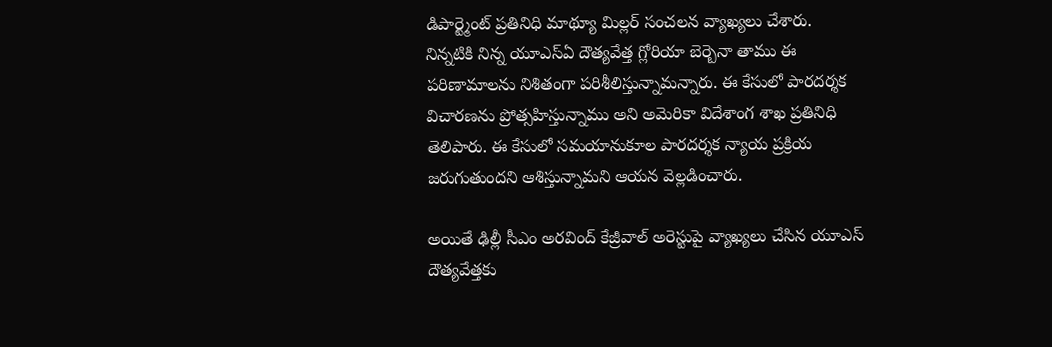డిపార్ట్మెంట్ ప్రతినిధి మాథ్యూ మిల్లర్ సంచలన వ్యాఖ్యలు చేశారు.
నిన్నటికి నిన్న యూఎస్ఏ దౌత్యవేత్త గ్లోరియా బెర్బెనా తాము ఈ పరిణామాలను నిశితంగా పరిశీలిస్తున్నామన్నారు. ఈ కేసులో పారదర్శక విచారణను ప్రోత్సహిస్తున్నాము అని అమెరికా విదేశాంగ శాఖ ప్రతినిధి తెలిపారు. ఈ కేసులో సమయానుకూల పారదర్శక న్యాయ ప్రక్రియ జరుగుతుందని ఆశిస్తున్నామని ఆయన వెల్లడించారు.

అయితే ఢిల్లీ సీఎం అరవింద్ కేజ్రీవాల్ అరెస్టుపై వ్యాఖ్యలు చేసిన యూఎస్ దౌత్యవేత్తకు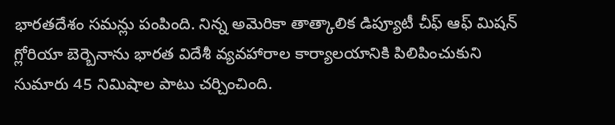భారతదేశం సమన్లు పంపింది. నిన్న అమెరికా తాత్కాలిక డిప్యూటీ చీఫ్ ఆఫ్ మిషన్ గ్లోరియా బెర్బెనాను భారత విదేశీ వ్యవహారాల కార్యాలయానికి పిలిపించుకుని సుమారు 45 నిమిషాల పాటు చర్చించింది.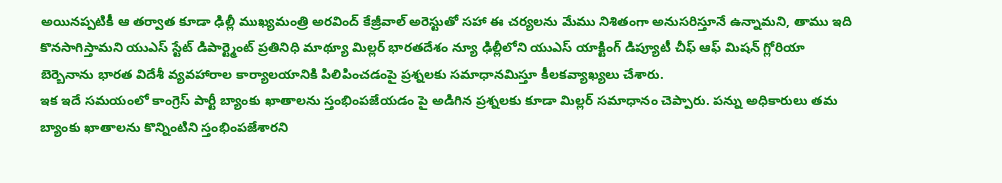అయినప్పటికీ ఆ తర్వాత కూడా ఢిల్లీ ముఖ్యమంత్రి అరవింద్ కేజ్రీవాల్ అరెస్టుతో సహా ఈ చర్యలను మేము నిశితంగా అనుసరిస్తూనే ఉన్నామని, తాము ఇది కొనసాగిస్తామని యుఎస్ స్టేట్ డిపార్ట్మెంట్ ప్రతినిధి మాథ్యూ మిల్లర్ భారతదేశం న్యూ ఢిల్లీలోని యుఎస్ యాక్టింగ్ డిప్యూటీ చీఫ్ ఆఫ్ మిషన్ గ్లోరియా బెర్బెనాను భారత విదేశీ వ్యవహారాల కార్యాలయానికి పిలిపించడంపై ప్రశ్నలకు సమాధానమిస్తూ కీలకవ్యాఖ్యలు చేశారు.
ఇక ఇదే సమయంలో కాంగ్రెస్ పార్టీ బ్యాంకు ఖాతాలను స్తంభింపజేయడం పై అడిగిన ప్రశ్నలకు కూడా మిల్లర్ సమాధానం చెప్పారు. పన్ను అధికారులు తమ బ్యాంకు ఖాతాలను కొన్నింటిని స్తంభింపజేశారని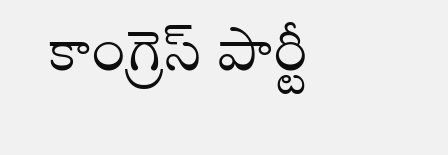కాంగ్రెస్ పార్టీ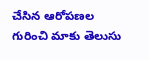చేసిన ఆరోపణల గురించి మాకు తెలుసు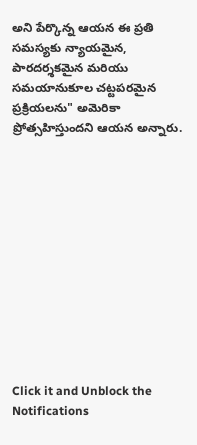అని పేర్కొన్న ఆయన ఈ ప్రతి సమస్యకు న్యాయమైన, పారదర్శకమైన మరియు సమయానుకూల చట్టపరమైన ప్రక్రియలను" అమెరికా ప్రోత్సహిస్తుందని ఆయన అన్నారు.












Click it and Unblock the Notifications